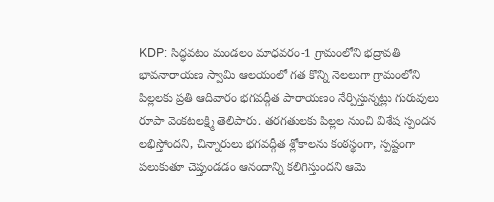KDP: సిద్ధవటం మండలం మాధవరం-1 గ్రామంలోని భద్రావతి భావనారాయణ స్వామి ఆలయంలో గత కొన్ని నెలలుగా గ్రామంలోని పిల్లలకు ప్రతి ఆదివారం భగవద్గీత పారాయణం నేర్పిస్తున్నట్లు గురువులు రూపా వెంకటలక్ష్మి తెలిపారు. తరగతులకు పిల్లల నుంచి విశేష స్పందన లభిస్తోందని, చిన్నారులు భగవద్గీత శ్లోకాలను కంఠస్థంగా, స్పష్టంగా పలుకుతూ చెప్తుండడం ఆనందాన్ని కలిగిస్తుందని ఆమె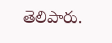తెలిపారు.